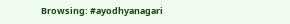Browsing: #ayodhyanagari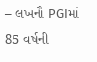– લખનૌ PGIમાં 85 વર્ષની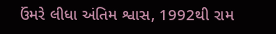ઉંમરે લીધા અંતિમ શ્વાસ, 1992થી રામ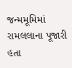જન્મમૂમિમાં રામલલાના પૂજારી હતા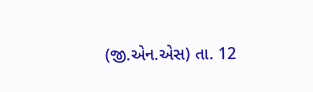(જી.એન.એસ) તા. 12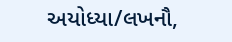અયોધ્યા/લખનૌ,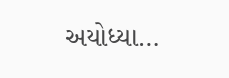અયોધ્યા…